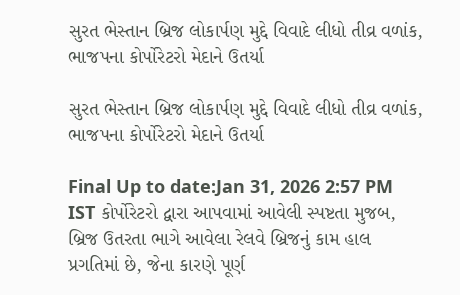સુરત ભેસ્તાન બ્રિજ લોકાર્પણ મુદ્દે વિવાદે લીધો તીવ્ર વળાંક, ભાજપના કોર્પોરેટરો મેદાને ઉતર્યા

સુરત ભેસ્તાન બ્રિજ લોકાર્પણ મુદ્દે વિવાદે લીધો તીવ્ર વળાંક, ભાજપના કોર્પોરેટરો મેદાને ઉતર્યા

Final Up to date:Jan 31, 2026 2:57 PM IST કોર્પોરેટરો દ્વારા આપવામાં આવેલી સ્પષ્ટતા મુજબ, બ્રિજ ઉતરતા ભાગે આવેલા રેલવે બ્રિજનું કામ હાલ પ્રગતિમાં છે, જેના કારણે પૂર્ણ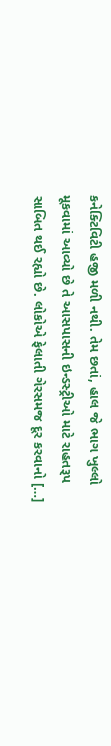કનેક્ટિવિટી હજી મળી નથી. તેમ છતાં, હાલ જે ભાગ ખુલ્લો મૂકવામાં આવ્યો છે તે આસપાસની ઇન્ડસ્ટ્રીઓ માટે રાહતરૂપ સાબિત થઈ રહ્યો છે. લોકોએ ફેલાતી ગેરસમજ દૂર કરવાનો […]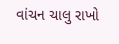વાંચન ચાલુ રાખો